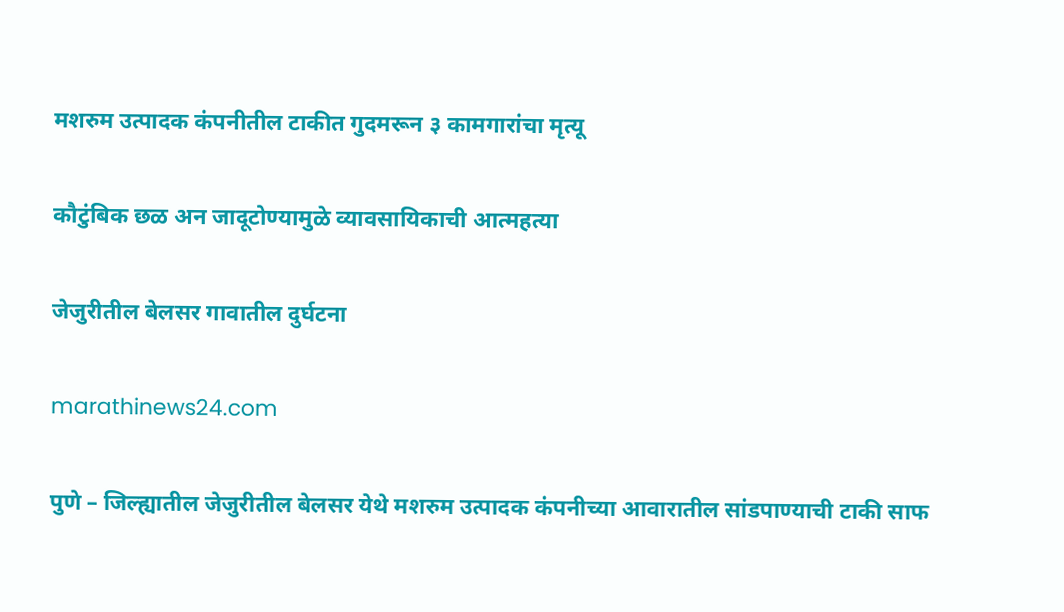मशरुम उत्पादक कंपनीतील टाकीत गुदमरून ३ कामगारांचा मृत्यू

कौटुंबिक छळ अन जादूटोण्यामुळे व्यावसायिकाची आत्महत्या

जेजुरीतील बेलसर गावातील दुर्घटना

marathinews24.com

पुणे – जिल्ह्यातील जेजुरीतील बेलसर येथे मशरुम उत्पादक कंपनीच्या आवारातील सांडपाण्याची टाकी साफ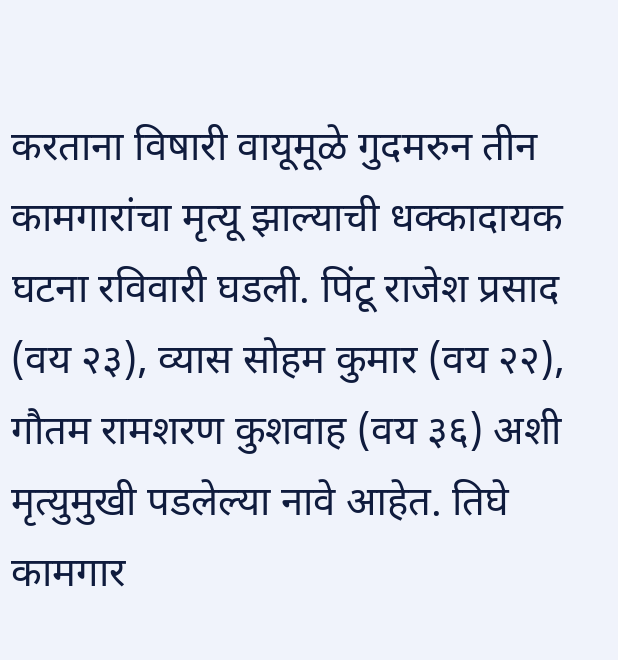करताना विषारी वायूमूळे गुदमरुन तीन कामगारांचा मृत्यू झाल्याची धक्कादायक घटना रविवारी घडली. पिंटू राजेश प्रसाद (वय २३), व्यास सोहम कुमार (वय २२), गौतम रामशरण कुशवाह (वय ३६) अशी मृत्युमुखी पडलेल्या नावे आहेत. तिघे कामगार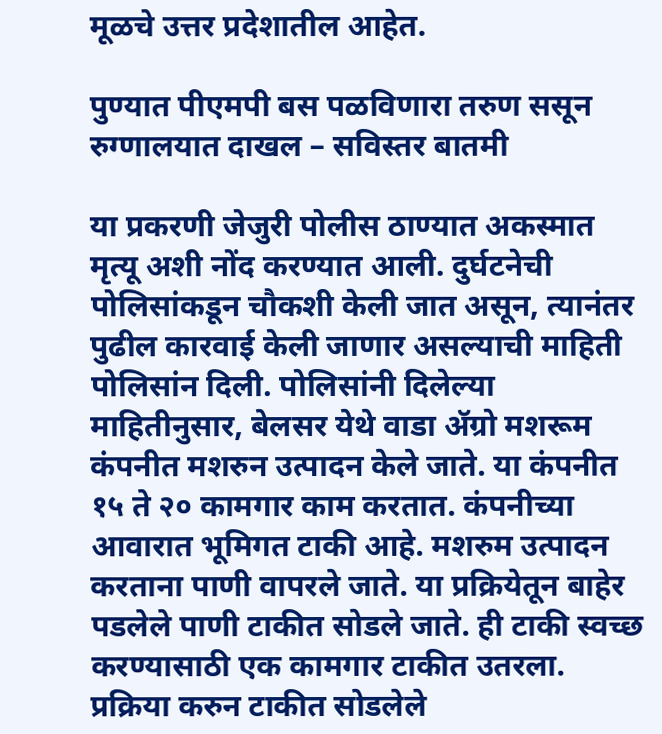मूळचे उत्तर प्रदेशातील आहेत.

पुण्यात पीएमपी बस पळविणारा तरुण ससून रुग्णालयात दाखल – सविस्तर बातमी

या प्रकरणी जेजुरी पोलीस ठाण्यात अकस्मात मृत्यू अशी नोंद करण्यात आली. दुर्घटनेची पोलिसांकडून चौकशी केली जात असून, त्यानंतर पुढील कारवाई केली जाणार असल्याची माहिती पोलिसांन दिली. पोलिसांनी दिलेल्या माहितीनुसार, बेलसर येथे वाडा ॲग्रो मशरूम कंपनीत मशरुन उत्पादन केले जाते. या कंपनीत १५ ते २० कामगार काम करतात. कंपनीच्या आवारात भूमिगत टाकी आहे. मशरुम उत्पादन करताना पाणी वापरले जाते. या प्रक्रियेतून बाहेर पडलेले पाणी टाकीत सोडले जाते. ही टाकी स्वच्छ करण्यासाठी एक कामगार टाकीत उतरला. प्रक्रिया करुन टाकीत सोडलेले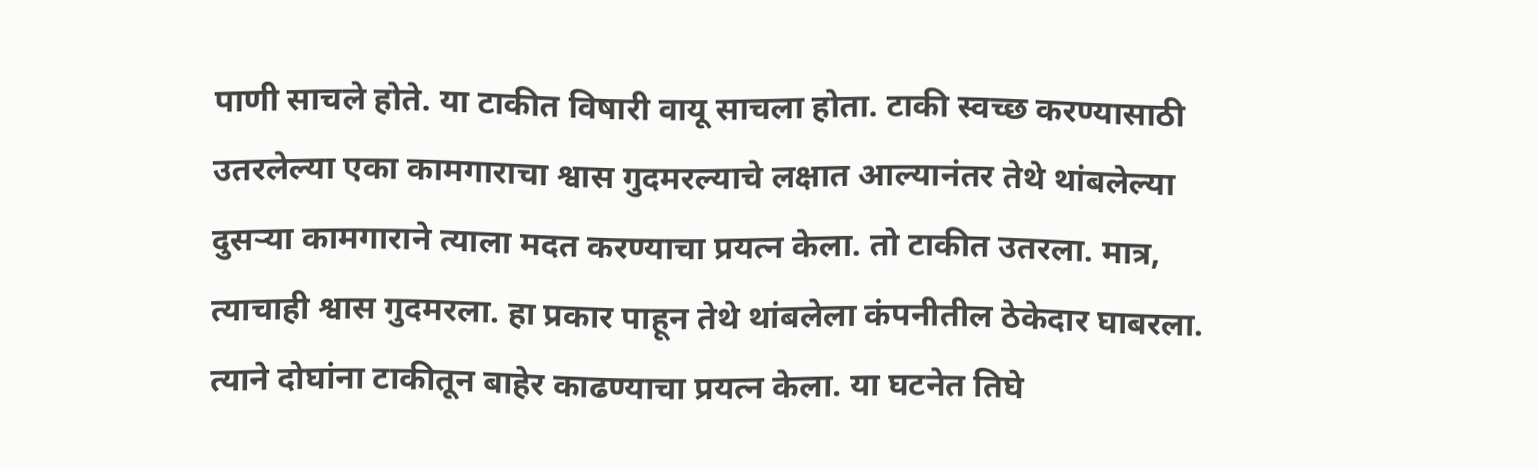पाणी साचले होते. या टाकीत विषारी वायू साचला होता. टाकी स्वच्छ करण्यासाठी उतरलेल्या एका कामगाराचा श्वास गुदमरल्याचे लक्षात आल्यानंतर तेथे थांबलेल्या दुसऱ्या कामगाराने त्याला मदत करण्याचा प्रयत्न केला. तो टाकीत उतरला. मात्र, त्याचाही श्वास गुदमरला. हा प्रकार पाहून तेथे थांबलेला कंपनीतील ठेकेदार घाबरला. त्याने दोघांना टाकीतून बाहेर काढण्याचा प्रयत्न केला. या घटनेत तिघे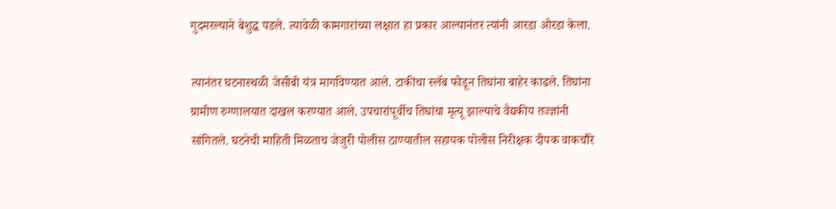गुदमरल्याने बेशुद्ध पडले. त्यावेळी कामगारांच्या लक्षात हा प्रकार आल्यानंतर त्यांनी आरडा ओरडा केला.

त्यानंतर घटनास्थळी जेसीबी यंत्र मागविण्यात आले. टाकीचा स्लॅब फोडून तिघांना बाहेर काढले. तिघांना ग्रामीण रुग्णालयात दाखल करण्यात आले. उपचारांपूर्वीच तिघांचा मृत्यू झाल्याचे वैद्यकीय तज्ज्ञांनी सांगितले. घटनेची माहिती मिळताच जेजुरी पोलीस ठाण्यातील सहायक पोलीस निरीक्षक दीपक वाकचौरे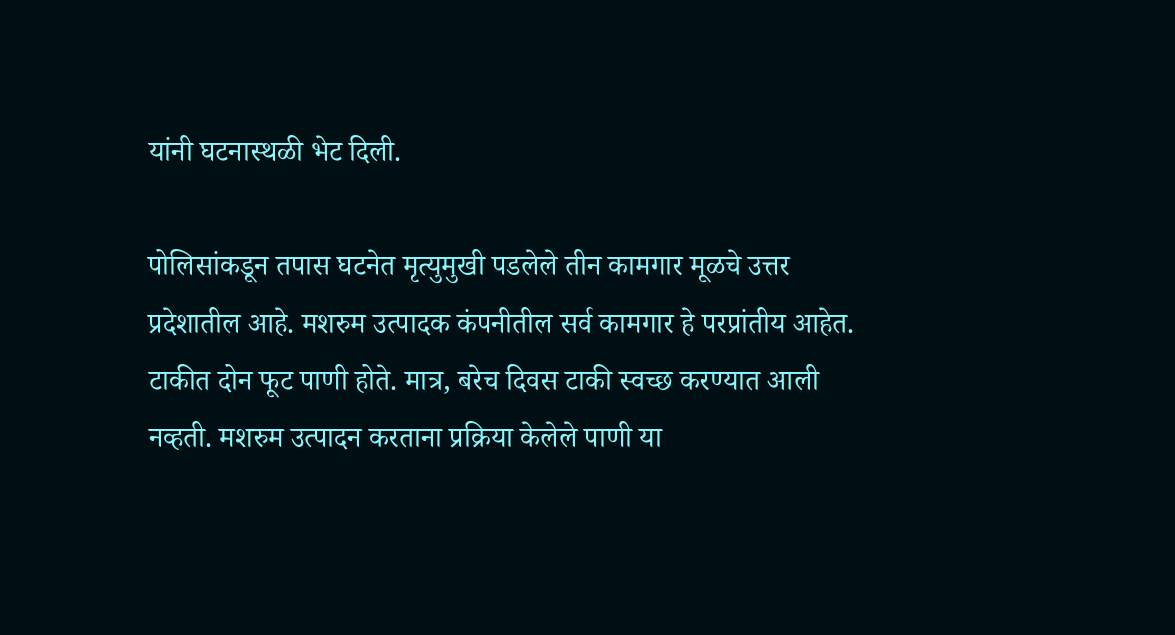यांनी घटनास्थळी भेट दिली.

पोलिसांकडून तपास घटनेत मृत्युमुखी पडलेले तीन कामगार मूळचे उत्तर प्रदेशातील आहे. मशरुम उत्पादक कंपनीतील सर्व कामगार हे परप्रांतीय आहेत. टाकीत दोन फूट पाणी होते. मात्र, बरेच दिवस टाकी स्वच्छ करण्यात आली नव्हती. मशरुम उत्पादन करताना प्रक्रिया केलेले पाणी या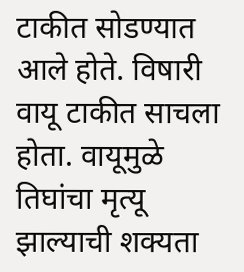टाकीत सोडण्यात आले होते. विषारी वायू टाकीत साचला होता. वायूमुळे तिघांचा मृत्यू झाल्याची शक्यता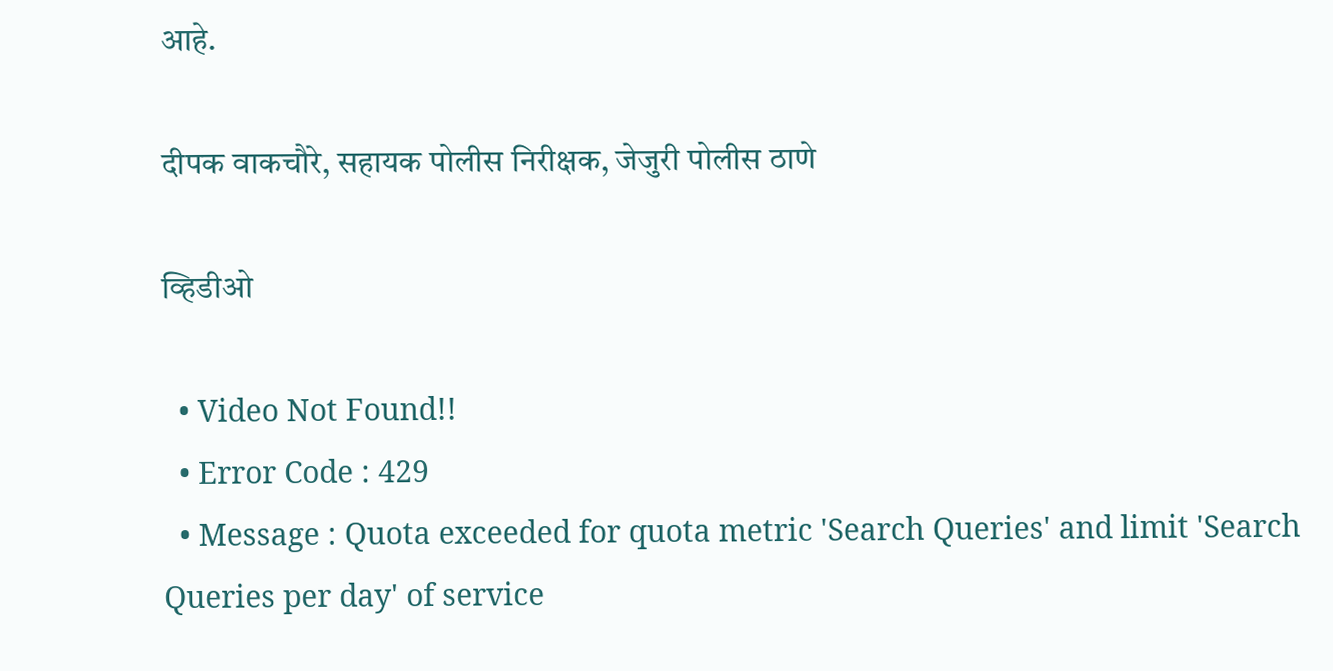आहे.

दीपक वाकचौरे, सहायक पोलीस निरीक्षक, जेजुरी पोलीस ठाणे

व्हिडीओ

  • Video Not Found!!
  • Error Code : 429
  • Message : Quota exceeded for quota metric 'Search Queries' and limit 'Search Queries per day' of service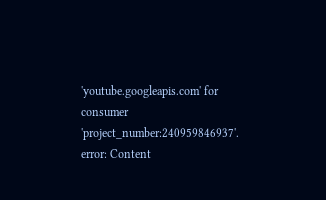'youtube.googleapis.com' for consumer 'project_number:240959846937'.
error: Content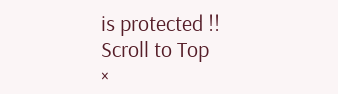is protected !!
Scroll to Top
×